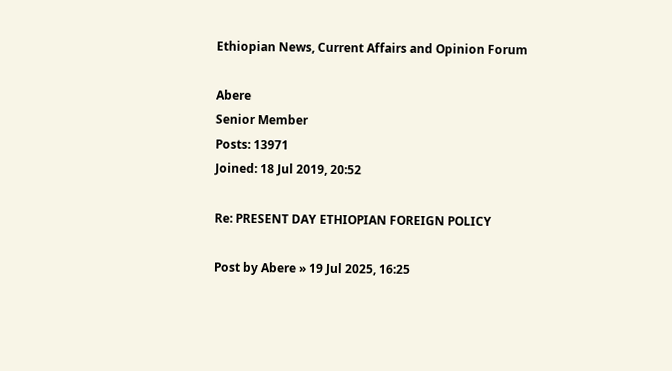Ethiopian News, Current Affairs and Opinion Forum

Abere
Senior Member
Posts: 13971
Joined: 18 Jul 2019, 20:52

Re: PRESENT DAY ETHIOPIAN FOREIGN POLICY

Post by Abere » 19 Jul 2025, 16:25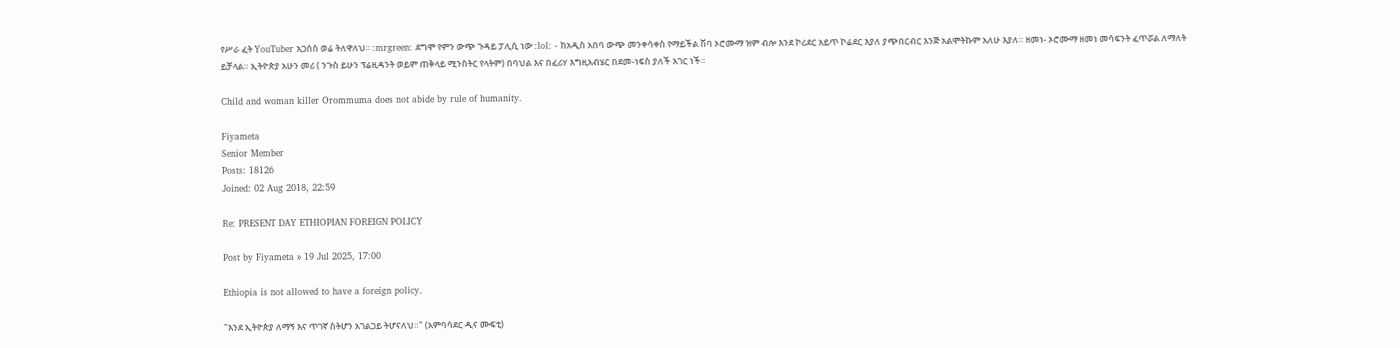የሥራ ፈት YouTuber አጋሰስ ወሬ ትለዋለህ። :mrgreen: ደግሞ የምን ውጭ ጉዳይ ፓሊሲ ነው :lol: - ከአዲስ አበባ ውጭ መንቀሳቀስ የማይችል ሽባ ኦሮሙማ ዝም ብሎ እንደ ኮሪደር አይጥ ኮሬደር እያለ ያጭበርብር እንጅ አልሞትኩም አለሁ እያለ። ዘመነ- ኦሮሙማ ዘመነ መሳፍንት ፈጥሯል ለማለት ይቻላል። ኢትዮጵያ አሁን መሪ ( ንጉስ ይሁን ፕሬዚዳንት ወይም ጠቅላይ ሚንስትር የላትም) በባህል እና በፈሪሃ እግዚአብሄር በደመ-ነፍስ ያለች አገር ነች።

Child and woman killer Orommuma does not abide by rule of humanity.

Fiyameta
Senior Member
Posts: 18126
Joined: 02 Aug 2018, 22:59

Re: PRESENT DAY ETHIOPIAN FOREIGN POLICY

Post by Fiyameta » 19 Jul 2025, 17:00

Ethiopia is not allowed to have a foreign policy.

"እንደ ኢትዮጵያ ለማኝ እና ጥገኛ ስትሆን አገልጋይ ትሆናለህ።" (አምባሳደር ዲና ሙፍቲ)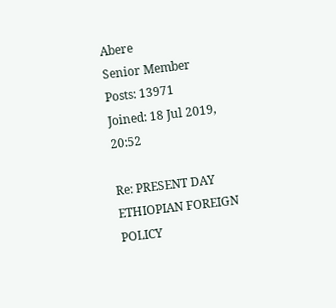Abere
Senior Member
Posts: 13971
Joined: 18 Jul 2019, 20:52

Re: PRESENT DAY ETHIOPIAN FOREIGN POLICY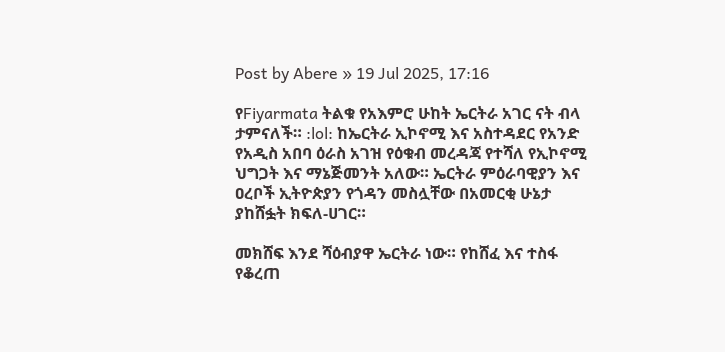Post by Abere » 19 Jul 2025, 17:16

የFiyarmata ትልቁ የአእምሮ ሁከት ኤርትራ አገር ናት ብላ ታምናለች። :lol: ከኤርትራ ኢኮኖሚ እና አስተዳደር የአንድ የአዲስ አበባ ዕራስ አገዝ የዕቁብ መረዳጃ የተሻለ የኢኮኖሚ ህግጋት እና ማኔጅመንት አለው። ኤርትራ ምዕራባዊያን እና ዐረቦች ኢትዮጵያን የጎዳን መስሏቸው በአመርቂ ሁኔታ ያከሸፏት ክፍለ-ሀገር።

መክሸፍ እንደ ሻዕብያዋ ኤርትራ ነው። የከሸፈ እና ተስፋ የቆረጠ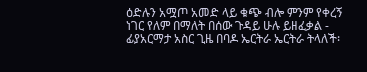ዕድሉን አሟጦ አመድ ላይ ቁጭ ብሎ ምንም የቀረኝ ነገር የለም በማለት በሰው ጉዳይ ሁሉ ይዘፈቃል - ፊያአርማታ አስር ጊዜ በባዶ ኤርትራ ኤርትራ ትላለች፡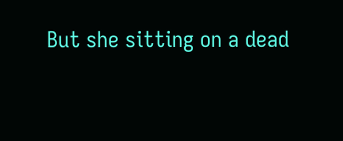But she sitting on a dead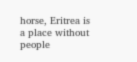horse, Eritrea is a place without people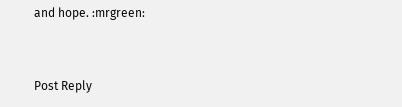and hope. :mrgreen:


Post Reply